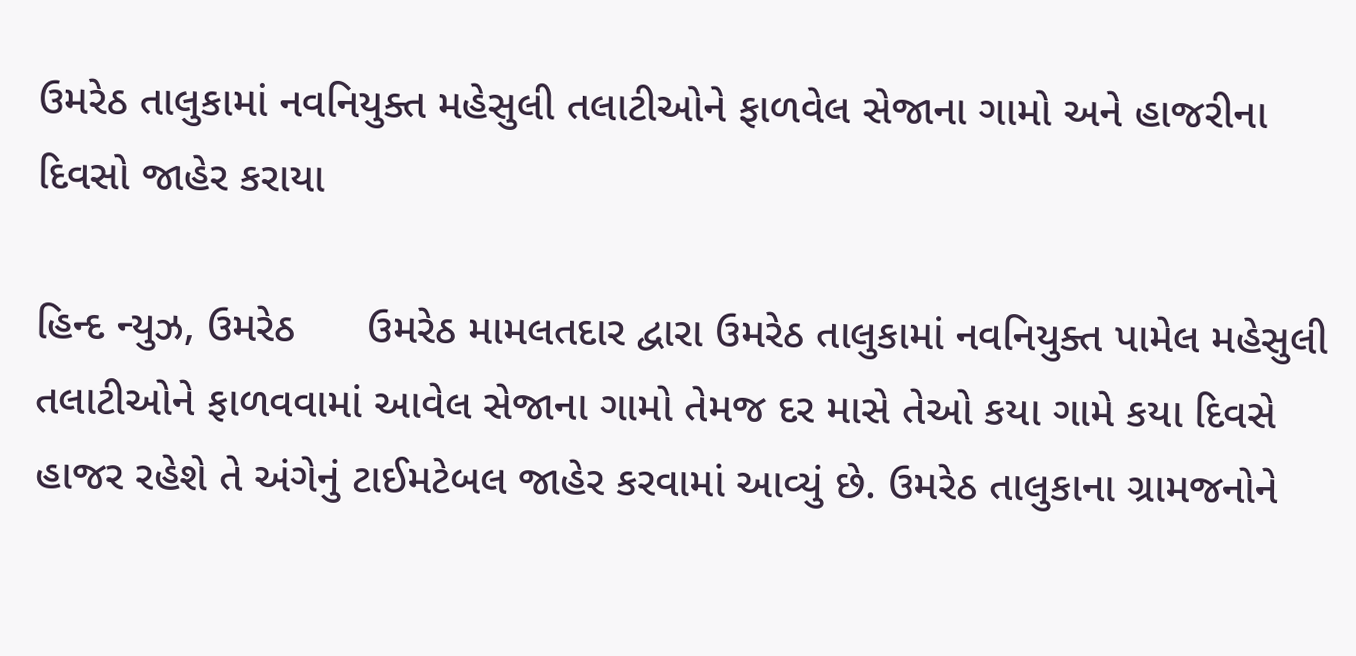ઉમરેઠ તાલુકામાં નવનિયુક્ત મહેસુલી તલાટીઓને ફાળવેલ સેજાના ગામો અને હાજરીના દિવસો જાહેર કરાયા

હિન્દ ન્યુઝ, ઉમરેઠ      ઉમરેઠ મામલતદાર દ્વારા ઉમરેઠ તાલુકામાં નવનિયુક્ત પામેલ મહેસુલી તલાટીઓને ફાળવવામાં આવેલ સેજાના ગામો તેમજ દર માસે તેઓ કયા ગામે કયા દિવસે હાજર રહેશે તે અંગેનું ટાઈમટેબલ જાહેર કરવામાં આવ્યું છે. ઉમરેઠ તાલુકાના ગ્રામજનોને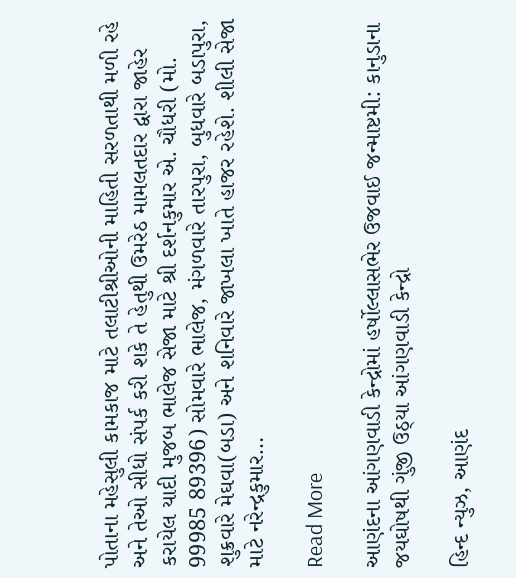પોતાના મહેસુલી કામકાજ માટે તલાટીશ્રીઓની માહિતી સરળતાથી મળી રહે અને તેઓ સીધો સંપર્ક કરી શકે તે હેતુથી ઉમરેઠ મામલતદાર દ્વારા જાહેર કરાયેલ યાદી મુજબ ભાલેજ સેજા માટે શ્રી દર્શનકુમાર એ. ચૌધરી (મો. 99985 89396) સોમવારે ભાલેજ, મંગળવારે તારપુરા, બુધવારે બડાપુરા, શુક્રવારે મેઘવા(બડા) અને શનિવારે જાખલા ખાતે હાજર રહેશે. શીલી સેજા માટે નરેન્દ્રકુમાર…

Read More

આણંદના આંગણવાડી કેન્દ્રોમાં હર્ષોલ્લાસભેર ઉજવાઈ જન્માષ્ટમી: કાનુડાના જયઘોષથી ગુંજી ઉઠ્યા આંગણવાડી કેન્દ્રો

હિન્દ ન્યુઝ, આણંદ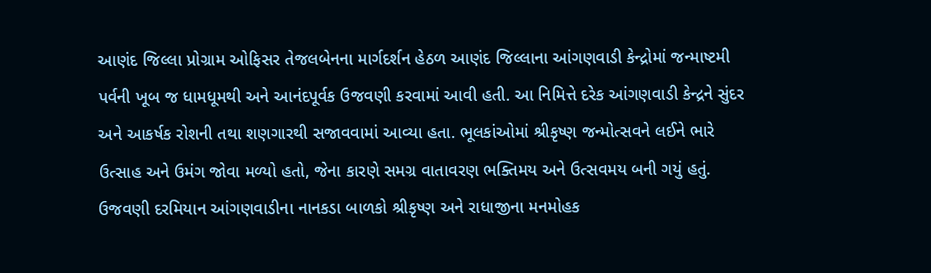આણંદ જિલ્લા પ્રોગ્રામ ઓફિસર તેજલબેનના માર્ગદર્શન હેઠળ આણંદ જિલ્લાના આંગણવાડી કેન્દ્રોમાં જન્માષ્ટમી પર્વની ખૂબ જ ધામધૂમથી અને આનંદપૂર્વક ઉજવણી કરવામાં આવી હતી. આ નિમિત્તે દરેક આંગણવાડી કેન્દ્રને સુંદર અને આકર્ષક રોશની તથા શણગારથી સજાવવામાં આવ્યા હતા. ભૂલકાંઓમાં શ્રીકૃષ્ણ જન્મોત્સવને લઈને ભારે ઉત્સાહ અને ઉમંગ જોવા મળ્યો હતો, જેના કારણે સમગ્ર વાતાવરણ ભક્તિમય અને ઉત્સવમય બની ગયું હતું. ઉજવણી દરમિયાન આંગણવાડીના નાનકડા બાળકો શ્રીકૃષ્ણ અને રાધાજીના મનમોહક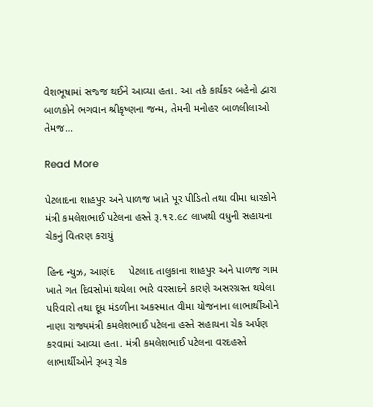વેશભૂષામાં સજ્જ થઈને આવ્યા હતા. આ તકે કાર્યકર બહેનો દ્વારા બાળકોને ભગવાન શ્રીકૃષ્ણના જન્મ, તેમની મનોહર બાળલીલાઓ તેમજ…

Read More

પેટલાદના શાહપુર અને પાળજ ખાતે પૂર પીડિતો તથા વીમા ધારકોને મંત્રી કમલેશભાઈ પટેલના હસ્તે રૂ.૧૨.૯૮ લાખથી વધુની સહાયના ચેકનું વિતરણ કરાયું

હિન્દ ન્યુઝ, આણંદ     પેટલાદ તાલુકાના શાહપુર અને પાળજ ગામ ખાતે ગત દિવસોમાં થયેલા ભારે વરસાદને કારણે અસરગ્રસ્ત થયેલા પરિવારો તથા દૂધ મંડળીના અકસ્માત વીમા યોજનાના લાભાર્થીઓને નાણા રાજ્યમંત્રી કમલેશભાઈ પટેલના હસ્તે સહાયના ચેક અર્પણ કરવામાં આવ્યા હતા. મંત્રી કમલેશભાઈ પટેલના વરદહસ્તે લાભાર્થીઓને રૂબરૂ ચેક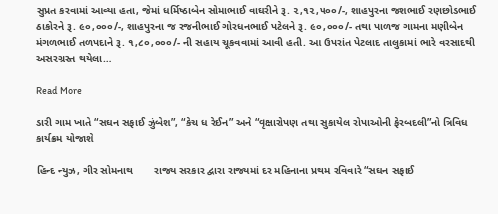સુપ્રત કરવામાં આવ્યા હતા, જેમાં ધર્મિષ્ઠાબેન સોમાભાઈ વાઘરીને રૂ. ૨,૧૨,૫૦૦/-, શાહપુરના જશભાઈ રણછોડભાઈ ઠાકોરને રૂ. ૯૦,૦૦૦/-, શાહપુરના જ રજનીભાઈ ગોરધનભાઈ પટેલને રૂ. ૯૦,૦૦૦/- તથા પાળજ ગામના મણીબેન મંગળભાઈ તળપદાને રૂ. ૧,૮૦,૦૦૦/- ની સહાય ચૂકવવામાં આવી હતી. આ ઉપરાંત પેટલાદ તાલુકામાં ભારે વરસાદથી અસરગ્રસ્ત થયેલા…

Read More

ડારી ગામ ખાતે “સઘન સફાઈ ઝુંબેશ”, “કેચ ધ રેઈન” અને “વૃક્ષારોપણ તથા સુકાયેલ રોપાઓની ફેરબદલી”નો ત્રિવિધ કાર્યક્રમ યોજાશે

હિન્દ ન્યુઝ, ગીર સોમનાથ       રાજ્ય સરકાર દ્વારા રાજ્યમાં દર મહિનાના પ્રથમ રવિવારે “સઘન સફાઈ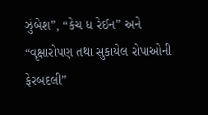ઝુંબેશ”, “કેચ ધ રેઈન” અને “વૃક્ષારોપણ તથા સુકાયેલ રોપાઓની ફેરબદલી”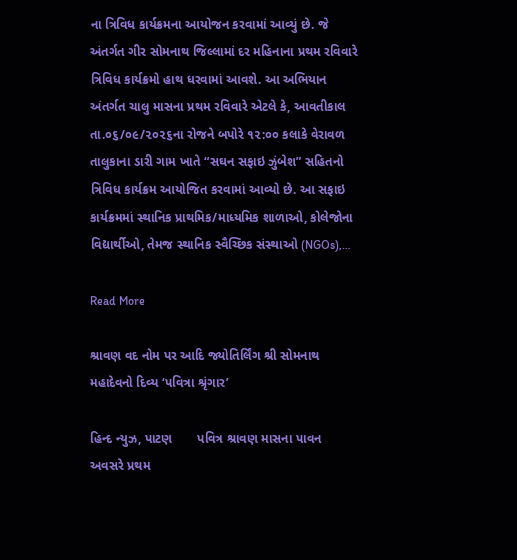ના ત્રિવિધ કાર્યક્રમના આયોજન કરવામાં આવ્યું છે. જે અંતર્ગત ગીર સોમનાથ જિલ્લામાં દર મહિનાના પ્રથમ રવિવારે ત્રિવિધ કાર્યક્રમો હાથ ધરવામાં આવશે. આ અભિયાન અંતર્ગત ચાલુ માસના પ્રથમ રવિવારે એટલે કે, આવતીકાલ તા.૦૬/૦૯/૨૦૨૬ના રોજને બપોરે ૧૨:૦૦ કલાકે વેરાવળ તાલુકાના ડારી ગામ ખાતે “સઘન સફાઇ ઝુંબેશ” સહિતનો ત્રિવિધ કાર્યક્રમ આયોજિત કરવામાં આવ્યો છે. આ સફાઇ કાર્યક્રમમાં સ્થાનિક પ્રાથમિક/માધ્યમિક શાળાઓ, કોલેજોના વિદ્યાર્થીઓ, તેમજ સ્થાનિક સ્વૈચ્છિક સંસ્થાઓ (NGOs),…

Read More

શ્રાવણ વદ નોમ પર આદિ જ્યોતિર્લિંગ શ્રી સોમનાથ મહાદેવનો દિવ્ય ‘પવિત્રા શ્રૃંગાર’

હિન્દ ન્યુઝ, પાટણ       પવિત્ર શ્રાવણ માસના પાવન અવસરે પ્રથમ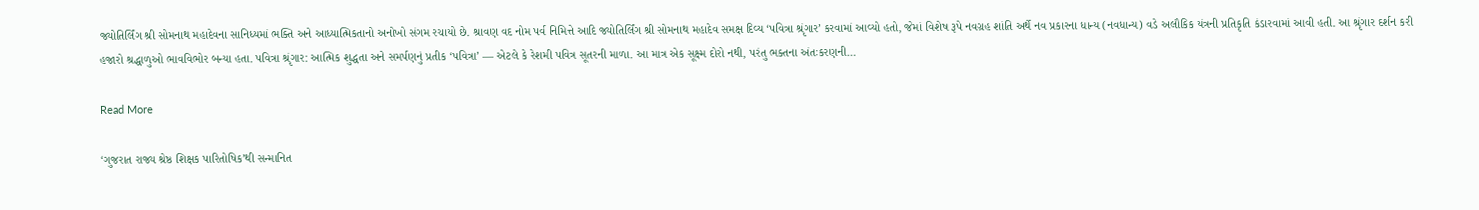જ્યોતિર્લિંગ શ્રી સોમનાથ મહાદેવના સાનિધ્યમાં ભક્તિ અને આધ્યાત્મિકતાનો અનોખો સંગમ રચાયો છે. શ્રાવણ વદ નોમ પર્વ નિમિત્તે આદિ જ્યોતિર્લિંગ શ્રી સોમનાથ મહાદેવ સમક્ષ દિવ્ય ‘પવિત્રા શ્રૃંગાર’ કરવામાં આવ્યો હતો, જેમાં વિશેષ રૂપે નવગ્રહ શાંતિ અર્થે નવ પ્રકારના ધાન્ય (નવધાન્ય) વડે અલૌકિક યંત્રની પ્રતિકૃતિ કંડારવામાં આવી હતી. આ શ્રૃંગાર દર્શન કરી હજારો શ્રદ્ધાળુઓ ભાવવિભોર બન્યા હતા. પવિત્રા શ્રૃંગાર: આત્મિક શુદ્ધતા અને સમર્પણનું પ્રતીક ‘પવિત્રા’ — એટલે કે રેશમી પવિત્ર સૂતરની માળા. આ માત્ર એક સૂક્ષ્મ દોરો નથી, પરંતુ ભક્તના અંતઃકરણની…

Read More

‘ગુજરાત રાજ્ય શ્રેષ્ઠ શિક્ષક પારિતોષિક’થી સન્માનિત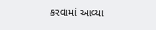કરવામાં આવ્યા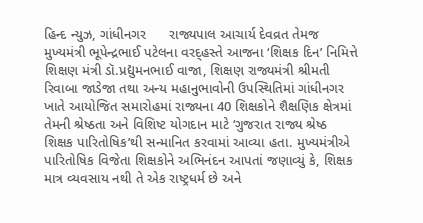હિન્દ ન્યુઝ, ગાંધીનગર      રાજ્યપાલ આચાર્ય દેવવ્રત તેમજ મુખ્યમંત્રી ભૂપેન્દ્રભાઈ પટેલના વરદ્હસ્તે આજના ‘શિક્ષક દિન’ નિમિત્તે શિક્ષણ મંત્રી ડૉ.પ્રદ્યુમનભાઈ વાજા, શિક્ષણ રાજ્યમંત્રી શ્રીમતી રિવાબા જાડેજા તથા અન્ય મહાનુભાવોની ઉપસ્થિતિમાં ગાંધીનગર ખાતે આયોજિત સમારોહમાં રાજ્યના 40 શિક્ષકોને શૈક્ષણિક ક્ષેત્રમાં તેમની શ્રેષ્ઠતા અને વિશિષ્ટ યોગદાન માટે ‘ગુજરાત રાજ્ય શ્રેષ્ઠ શિક્ષક પારિતોષિક’થી સન્માનિત કરવામાં આવ્યા હતા. મુખ્યમંત્રીએ પારિતોષિક વિજેતા શિક્ષકોને અભિનંદન આપતાં જણાવ્યું કે, શિક્ષક માત્ર વ્યવસાય નથી તે એક રાષ્ટ્રધર્મ છે અને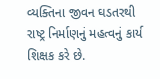વ્યક્તિના જીવન ઘડતરથી રાષ્ટ્ર નિર્માણનું મહત્વનું કાર્ય શિક્ષક કરે છે.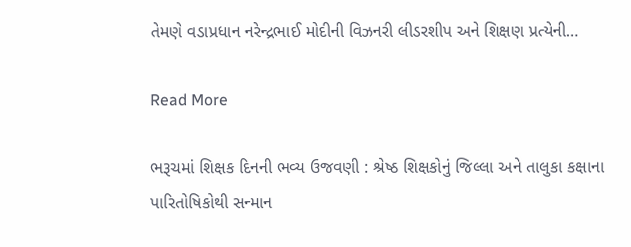તેમણે વડાપ્રધાન નરેન્દ્રભાઈ મોદીની વિઝનરી લીડરશીપ અને શિક્ષણ પ્રત્યેની…

Read More

ભરૂચમાં શિક્ષક દિનની ભવ્ય ઉજવણી : શ્રેષ્ઠ શિક્ષકોનું જિલ્લા અને તાલુકા કક્ષાના પારિતોષિકોથી સન્માન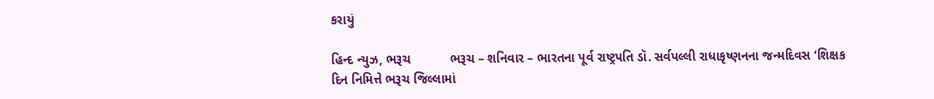કરાયું

હિન્દ ન્યુઝ, ભરૂચ           ભરૂચ – શનિવાર – ભારતના પૂર્વ રાષ્ટ્રપતિ ડૉ. સર્વપલ્લી રાધાકૃષ્ણનના જન્મદિવસ ‘શિક્ષક દિન નિમિત્તે ભરૂચ જિલ્લામાં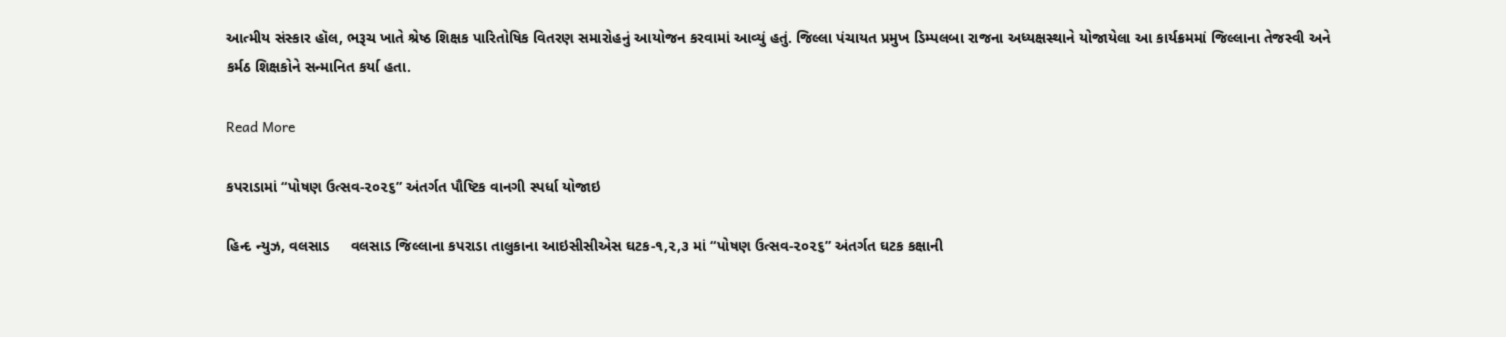આત્મીય સંસ્કાર હૉલ, ભરૂચ ખાતે શ્રેષ્ઠ શિક્ષક પારિતોષિક વિતરણ સમારોહનું આયોજન કરવામાં આવ્યું હતું. જિલ્લા પંચાયત પ્રમુખ ડિમ્પલબા રાજના અધ્યક્ષસ્થાને યોજાયેલા આ કાર્યક્રમમાં જિલ્લાના તેજસ્વી અને કર્મઠ શિક્ષકોને સન્માનિત કર્યા હતા.

Read More

કપરાડામાં “પોષણ ઉત્સવ-૨૦૨૬” અંતર્ગત પૌષ્ટિક વાનગી સ્પર્ધા યોજાઇ

હિન્દ ન્યુઝ, વલસાડ     વલસાડ જિલ્લાના કપરાડા તાલુકાના આઇસીસીએસ ઘટક-૧,૨,૩ માં “પોષણ ઉત્સવ-૨૦૨૬” અંતર્ગત ઘટક કક્ષાની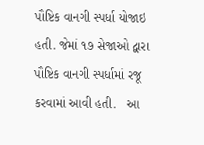પૌષ્ટિક વાનગી સ્પર્ધા યોજાઇ હતી. જેમાં ૧૭ સેજાઓ દ્વારા પૌષ્ટિક વાનગી સ્પર્ધામાં રજૂ કરવામાં આવી હતી.   આ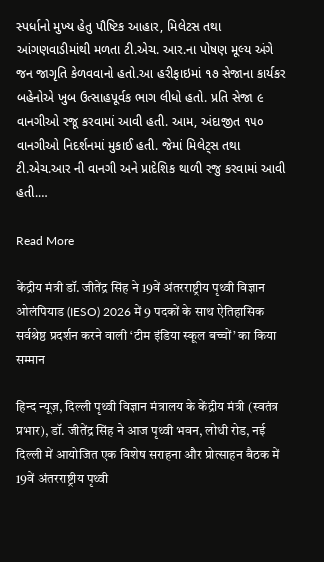સ્પર્ધાનો મુખ્ય હેતુ પૌષ્ટિક આહાર, મિલેટસ તથા આંગણવાડીમાંથી મળતા ટી.એચ. આર.ના પોષણ મૂલ્ય અંગે જન જાગૃતિ કેળવવાનો હતો.આ હરીફાઇમાં ૧૭ સેજાના કાર્યકર બહેનોએ ખુબ ઉત્સાહપૂર્વક ભાગ લીધો હતો. પ્રતિ સેજા ૯ વાનગીઓ રજૂ કરવામાં આવી હતી. આમ, અંદાજીત ૧૫૦ વાનગીઓ નિદર્શનમાં મુકાઈ હતી. જેમાં મિલેટ્સ તથા ટી.એચ.આર ની વાનગી અને પ્રાદેશિક થાળી રજુ કરવામાં આવી હતી.…

Read More

केंद्रीय मंत्री डॉ. जीतेंद्र सिंह ने 19वें अंतरराष्ट्रीय पृथ्वी विज्ञान ओलंपियाड (IESO) 2026 में 9 पदकों के साथ ऐतिहासिक सर्वश्रेष्ठ प्रदर्शन करने वाली ‘टीम इंडिया स्कूल बच्चों’ का किया सम्मान

हिन्द न्यूज़, दिल्ली पृथ्वी विज्ञान मंत्रालय के केंद्रीय मंत्री (स्वतंत्र प्रभार), डॉ. जीतेंद्र सिंह ने आज पृथ्वी भवन, लोधी रोड, नई दिल्ली में आयोजित एक विशेष सराहना और प्रोत्साहन बैठक में 19वें अंतरराष्ट्रीय पृथ्वी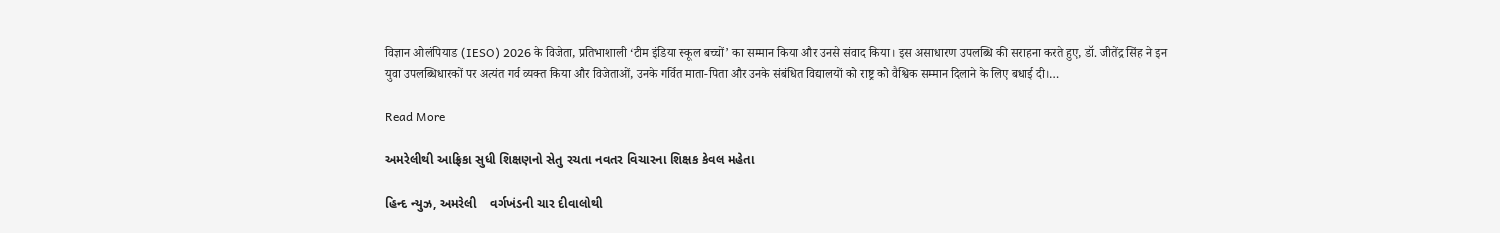विज्ञान ओलंपियाड (IESO) 2026 के विजेता, प्रतिभाशाली ‘टीम इंडिया स्कूल बच्चों’ का सम्मान किया और उनसे संवाद किया। इस असाधारण उपलब्धि की सराहना करते हुए, डॉ. जीतेंद्र सिंह ने इन युवा उपलब्धिधारकों पर अत्यंत गर्व व्यक्त किया और विजेताओं, उनके गर्वित माता-पिता और उनके संबंधित विद्यालयों को राष्ट्र को वैश्विक सम्मान दिलाने के लिए बधाई दी।…

Read More

અમરેલીથી આફ્રિકા સુધી શિક્ષણનો સેતુ રચતા નવતર વિચારના શિક્ષક કેવલ મહેતા

હિન્દ ન્યુઝ, અમરેલી    વર્ગખંડની ચાર દીવાલોથી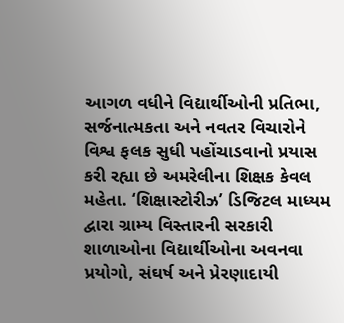આગળ વધીને વિદ્યાર્થીઓની પ્રતિભા, સર્જનાત્મકતા અને નવતર વિચારોને વિશ્વ ફલક સુધી પહોંચાડવાનો પ્રયાસ કરી રહ્યા છે અમરેલીના શિક્ષક કેવલ મહેતા. ‘શિક્ષાસ્ટોરીઝ’ ડિજિટલ માધ્યમ દ્વારા ગ્રામ્ય વિસ્તારની સરકારી શાળાઓના વિદ્યાર્થીઓના અવનવા પ્રયોગો, સંઘર્ષ અને પ્રેરણાદાયી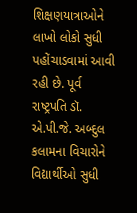શિક્ષણયાત્રાઓને લાખો લોકો સુધી પહોંચાડવામાં આવી રહી છે. પૂર્વ રાષ્ટ્રપતિ ડૉ. એ.પી.જે. અબ્દુલ કલામના વિચારોને વિદ્યાર્થીઓ સુધી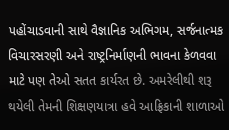પહોંચાડવાની સાથે વૈજ્ઞાનિક અભિગમ, સર્જનાત્મક વિચારસરણી અને રાષ્ટ્રનિર્માણની ભાવના કેળવવા માટે પણ તેઓ સતત કાર્યરત છે. અમરેલીથી શરૂ થયેલી તેમની શિક્ષણયાત્રા હવે આફ્રિકાની શાળાઓ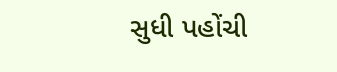સુધી પહોંચી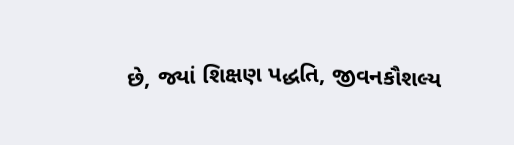છે, જ્યાં શિક્ષણ પદ્ધતિ, જીવનકૌશલ્ય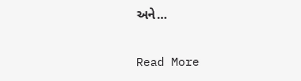અને…

Read More